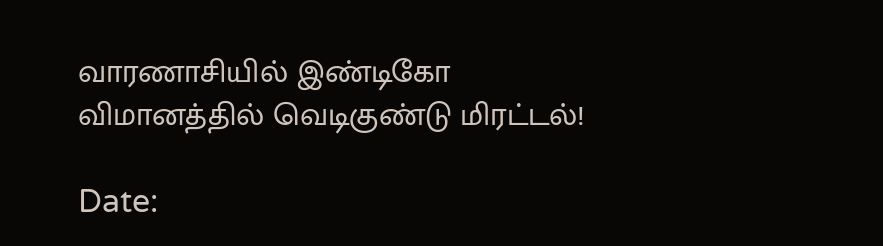வாரணாசியில் இண்டிகோ விமானத்தில் வெடிகுண்டு மிரட்டல்!

Date: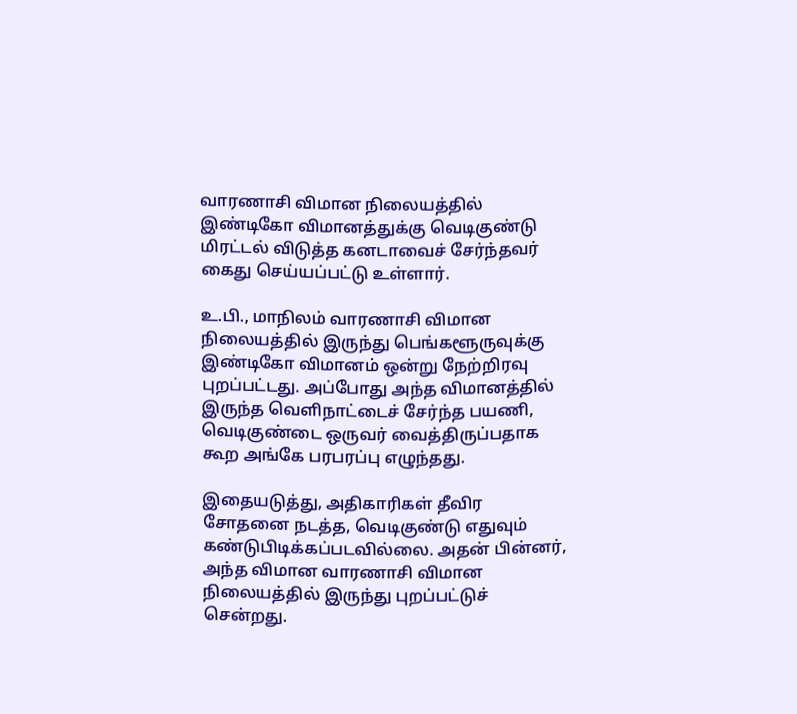வாரணாசி விமான நிலையத்தில் இண்டிகோ விமானத்துக்கு வெடிகுண்டு மிரட்டல் விடுத்த கனடாவைச் சேர்ந்தவர் கைது செய்யப்பட்டு உள்ளார்.

உ.பி., மாநிலம் வாரணாசி விமான நிலையத்தில் இருந்து பெங்களூருவுக்கு இண்டிகோ விமானம் ஒன்று நேற்றிரவு புறப்பட்டது. அப்போது அந்த விமானத்தில் இருந்த வெளிநாட்டைச் சேர்ந்த பயணி, வெடிகுண்டை ஒருவர் வைத்திருப்பதாக கூற அங்கே பரபரப்பு எழுந்தது.

இதையடுத்து, அதிகாரிகள் தீவிர சோதனை நடத்த, வெடிகுண்டு எதுவும் கண்டுபிடிக்கப்படவில்லை. அதன் பின்னர், அந்த விமான வாரணாசி விமான நிலையத்தில் இருந்து புறப்பட்டுச் சென்றது.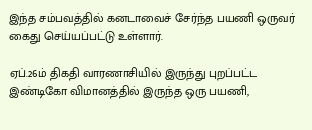இந்த சம்பவத்தில் கனடாவைச் சேர்ந்த பயணி ஒருவர் கைது செய்யப்பட்டு உள்ளார்.

ஏப்.26ம் திகதி வாரணாசியில் இருந்து புறப்பட்ட இண்டிகோ விமானத்தில் இருந்த ஒரு பயணி,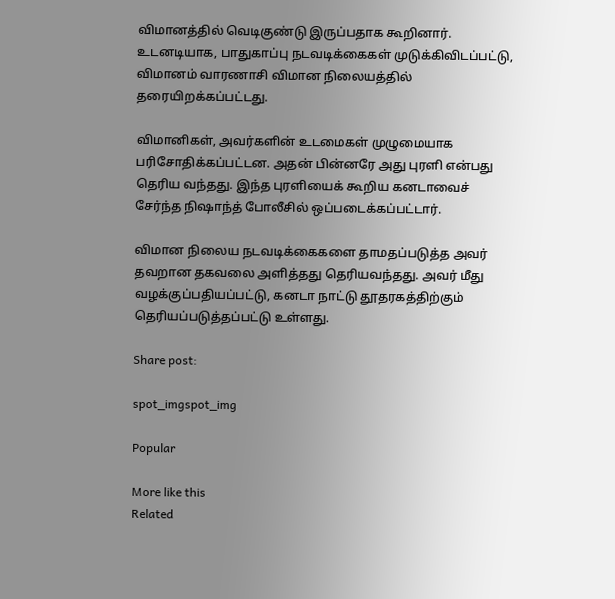விமானத்தில் வெடிகுண்டு இருப்பதாக கூறினார். உடனடியாக, பாதுகாப்பு நடவடிக்கைகள் முடுக்கிவிடப்பட்டு, விமானம் வாரணாசி விமான நிலையத்தில் தரையிறக்கப்பட்டது.

விமானிகள், அவர்களின் உடமைகள் முழுமையாக பரிசோதிக்கப்பட்டன. அதன் பின்னரே அது புரளி என்பது தெரிய வந்தது. இந்த புரளியைக் கூறிய கனடாவைச் சேர்ந்த நிஷாந்த் போலீசில் ஒப்படைக்கப்பட்டார்.

விமான நிலைய நடவடிக்கைகளை தாமதப்படுத்த அவர் தவறான தகவலை அளித்தது தெரியவந்தது. அவர் மீது வழக்குப்பதியப்பட்டு, கனடா நாட்டு தூதரகத்திற்கும் தெரியப்படுத்தப்பட்டு உள்ளது.

Share post:

spot_imgspot_img

Popular

More like this
Related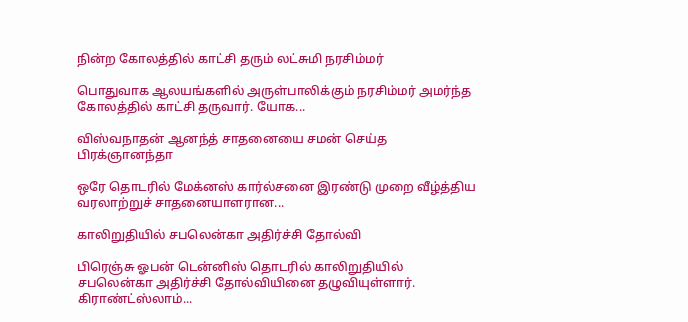நின்ற கோலத்தில் காட்சி தரும் லட்சுமி நரசிம்மர்

பொதுவாக ஆலயங்களில் அருள்பாலிக்கும் நரசிம்மர் அமர்ந்த கோலத்தில் காட்சி தருவார். யோக...

விஸ்வநாதன் ஆனந்த் சாதனையை சமன் செய்த பிரக்ஞானந்தா

ஒரே தொடரில் மேக்னஸ் கார்ல்சனை இரண்டு முறை வீழ்த்திய வரலாற்றுச் சாதனையாளரான...

காலிறுதியில் சபலென்கா அதிர்ச்சி தோல்வி

பிரெஞ்சு ஓபன் டென்னிஸ் தொடரில் காலிறுதியில் சபலென்கா அதிர்ச்சி தோல்வியினை தழுவியுள்ளார். கிராண்ட்ஸ்லாம்...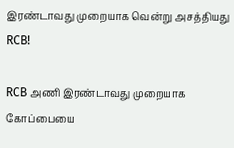இரண்டாவது முறையாக வென்று அசத்தியது RCB!

RCB அணி இரண்டாவது முறையாக கோப்பையை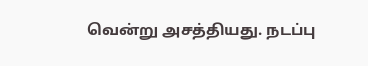வென்று அசத்தியது. நடப்பு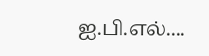ஐ.பி.எல்....